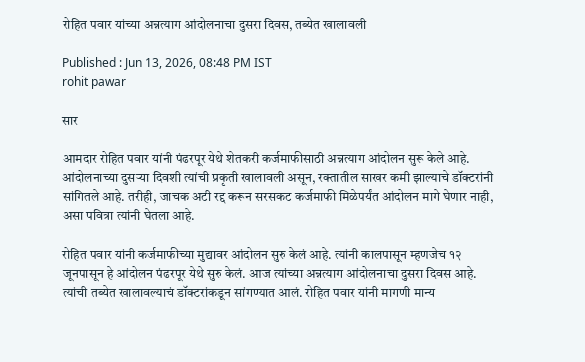रोहित पवार यांच्या अन्नत्याग आंदोलनाचा दुसरा दिवस, तब्येत खालावली

Published : Jun 13, 2026, 08:48 PM IST
rohit pawar

सार

आमदार रोहित पवार यांनी पंढरपूर येथे शेतकरी कर्जमाफीसाठी अन्नत्याग आंदोलन सुरू केले आहे. आंदोलनाच्या दुसऱ्या दिवशी त्यांची प्रकृती खालावली असून, रक्तातील साखर कमी झाल्याचे डॉक्टरांनी सांगितले आहे. तरीही, जाचक अटी रद्द करून सरसकट कर्जमाफी मिळेपर्यंत आंदोलन मागे घेणार नाही, असा पवित्रा त्यांनी घेतला आहे.

रोहित पवार यांनी कर्जमाफीच्या मुद्यावर आंदोलन सुरु केलं आहे. त्यांनी कालपासून म्हणजेच १२ जूनपासून हे आंदोलन पंढरपूर येथे सुरु केलं. आज त्यांच्या अन्नत्याग आंदोलनाचा दुसरा दिवस आहे. त्यांची तब्येत खालावल्याचं डॉक्टरांकडून सांगण्यात आलं. रोहित पवार यांनी मागणी मान्य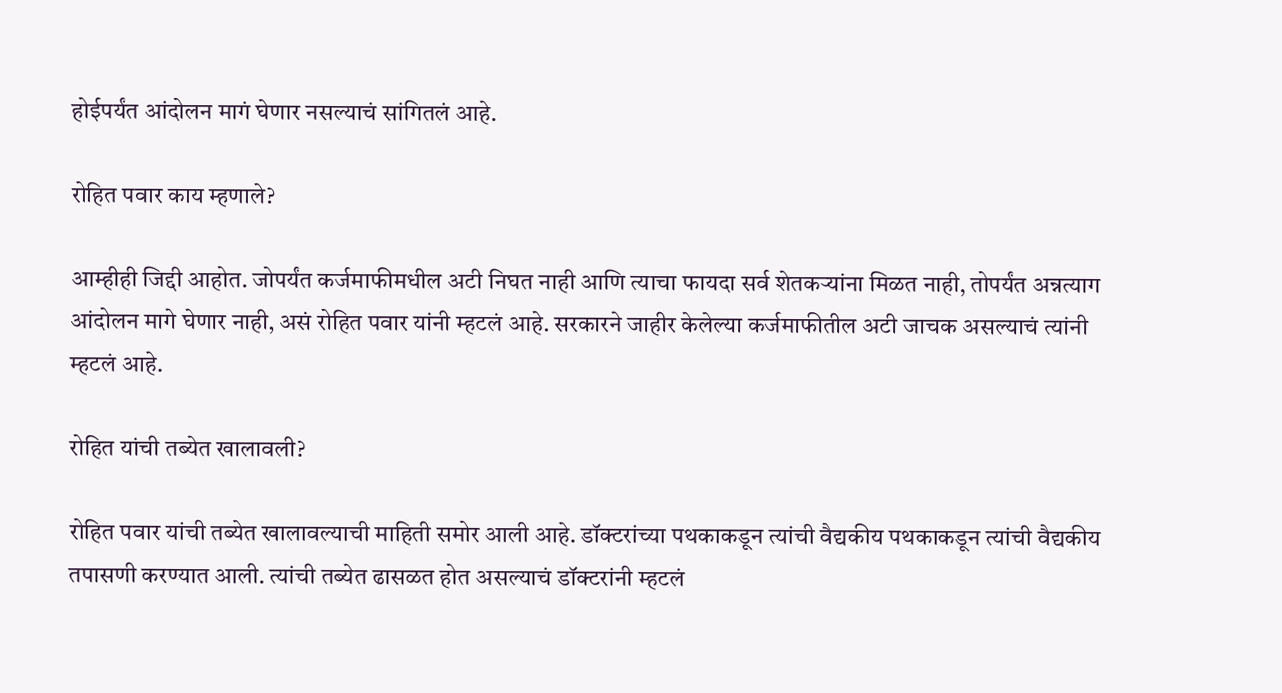होईपर्यंत आंदोलन मागं घेणार नसल्याचं सांगितलं आहे.

रोहित पवार काय म्हणाले?

आम्हीही जिद्दी आहोत. जोपर्यंत कर्जमाफीमधील अटी निघत नाही आणि त्याचा फायदा सर्व शेतकऱ्यांना मिळत नाही, तोपर्यंत अन्नत्याग आंदोलन मागे घेणार नाही, असं रोहित पवार यांनी म्हटलं आहे. सरकारने जाहीर केलेल्या कर्जमाफीतील अटी जाचक असल्याचं त्यांनी म्हटलं आहे.

रोहित यांची तब्येत खालावली?

रोहित पवार यांची तब्येत खालावल्याची माहिती समोर आली आहे. डॉक्टरांच्या पथकाकडून त्यांची वैद्यकीय पथकाकडून त्यांची वैद्यकीय तपासणी करण्यात आली. त्यांची तब्येत ढासळत होत असल्याचं डॉक्टरांनी म्हटलं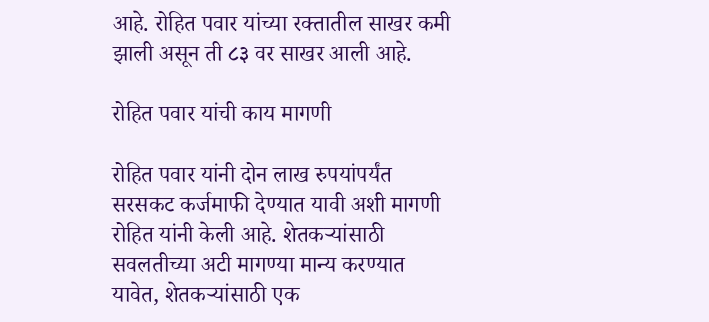आहे. रोहित पवार यांच्या रक्तातील साखर कमी झाली असून ती ८३ वर साखर आली आहे.

रोहित पवार यांची काय मागणी

रोहित पवार यांनी दोन लाख रुपयांपर्यंत सरसकट कर्जमाफी देण्यात यावी अशी मागणी रोहित यांनी केली आहे. शेतकऱ्यांसाठी सवलतीच्या अटी मागण्या मान्य करण्यात यावेत, शेतकऱ्यांसाठी एक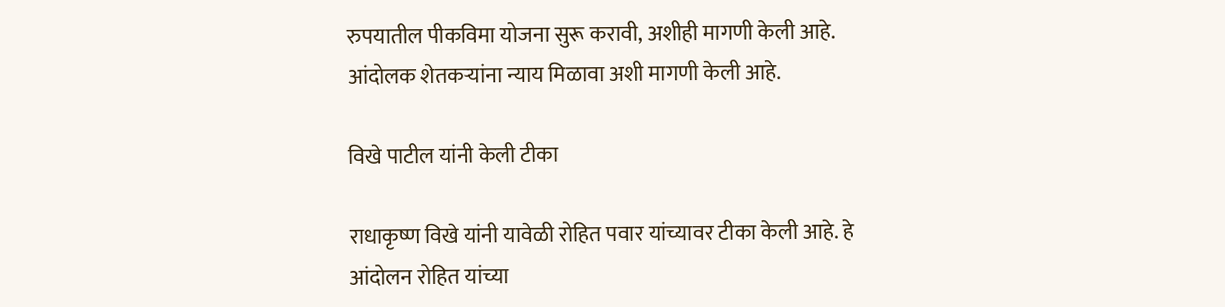रुपयातील पीकविमा योजना सुरू करावी, अशीही मागणी केली आहे. आंदोलक शेतकऱ्यांना न्याय मिळावा अशी मागणी केली आहे.

विखे पाटील यांनी केली टीका

राधाकृष्ण विखे यांनी यावेळी रोहित पवार यांच्यावर टीका केली आहे. हे आंदोलन रोहित यांच्या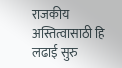राजकीय अस्तित्वासाठी हि लढाई सुरु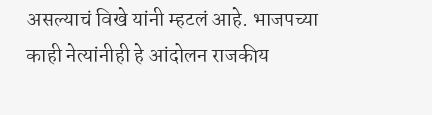असल्याचं विखे यांनी म्हटलं आहे. भाजपच्या काही नेत्यांनीही हे आंदोलन राजकीय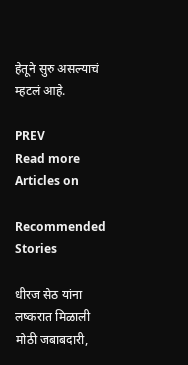हेतूने सुरु असल्याचं म्हटलं आहे.

PREV
Read more Articles on

Recommended Stories

धीरज सेठ यांना लष्करात मिळाली मोठी जबाबदारी,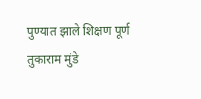पुण्यात झाले शिक्षण पूर्ण
तुकाराम मुंडे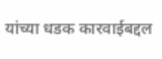यांच्या धडक कारवाईबद्दल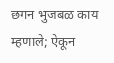छगन भुजबळ काय म्हणाले; ऐकून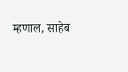म्हणाल, साहेब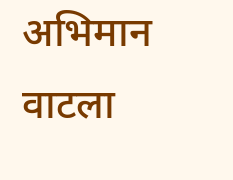अभिमान वाटला